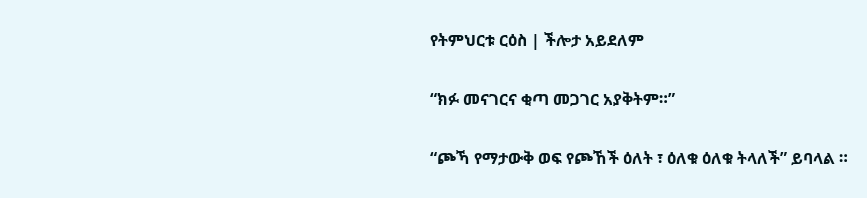የትምህርቱ ርዕስ | ችሎታ አይደለም

“ክፉ መናገርና ቂጣ መጋገር አያቅትም።”

“ጮኻ የማታውቅ ወፍ የጮኸች ዕለት ፣ ዕለቁ ዕለቁ ትላለች” ይባላል ።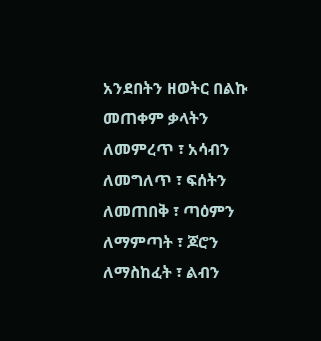አንደበትን ዘወትር በልኩ መጠቀም ቃላትን ለመምረጥ ፣ አሳብን ለመግለጥ ፣ ፍሰትን ለመጠበቅ ፣ ጣዕምን ለማምጣት ፣ ጆሮን ለማስከፈት ፣ ልብን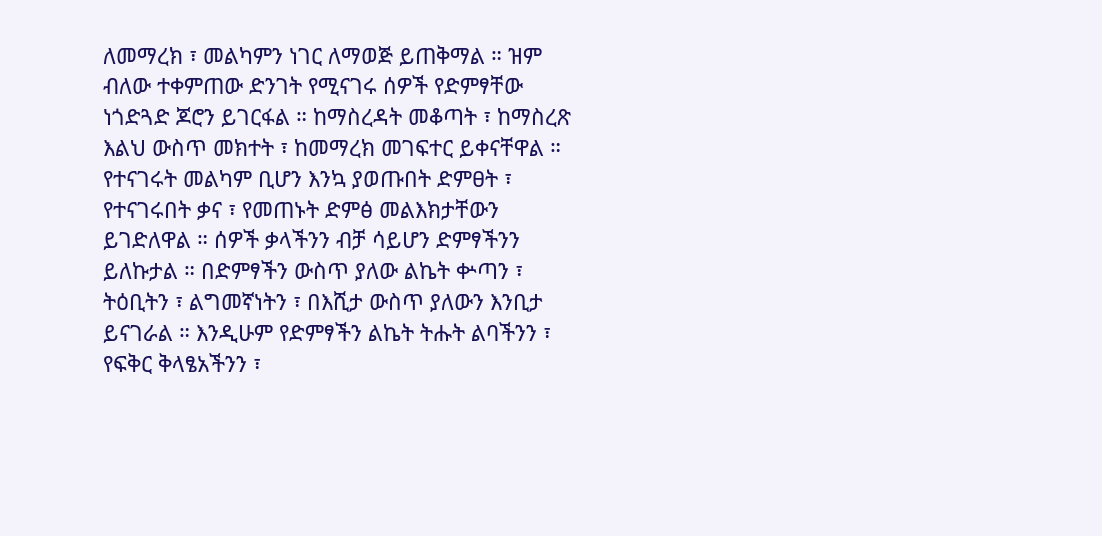ለመማረክ ፣ መልካምን ነገር ለማወጅ ይጠቅማል ። ዝም ብለው ተቀምጠው ድንገት የሚናገሩ ሰዎች የድምፃቸው ነጎድጓድ ጆሮን ይገርፋል ። ከማስረዳት መቆጣት ፣ ከማስረጽ እልህ ውስጥ መክተት ፣ ከመማረክ መገፍተር ይቀናቸዋል ። የተናገሩት መልካም ቢሆን እንኳ ያወጡበት ድምፀት ፣ የተናገሩበት ቃና ፣ የመጠኑት ድምፅ መልእክታቸውን ይገድለዋል ። ሰዎች ቃላችንን ብቻ ሳይሆን ድምፃችንን ይለኩታል ። በድምፃችን ውስጥ ያለው ልኬት ቍጣን ፣ ትዕቢትን ፣ ልግመኛነትን ፣ በእሺታ ውስጥ ያለውን እንቢታ ይናገራል ። እንዲሁም የድምፃችን ልኬት ትሑት ልባችንን ፣ የፍቅር ቅላፄአችንን ፣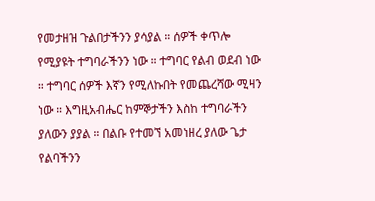የመታዘዝ ጉልበታችንን ያሳያል ። ሰዎች ቀጥሎ የሚያዩት ተግባራችንን ነው ። ተግባር የልብ ወደብ ነው ። ተግባር ሰዎች እኛን የሚለኩበት የመጨረሻው ሚዛን ነው ። እግዚአብሔር ከምኞታችን እስከ ተግባራችን ያለውን ያያል ። በልቡ የተመኘ አመነዘረ ያለው ጌታ የልባችንን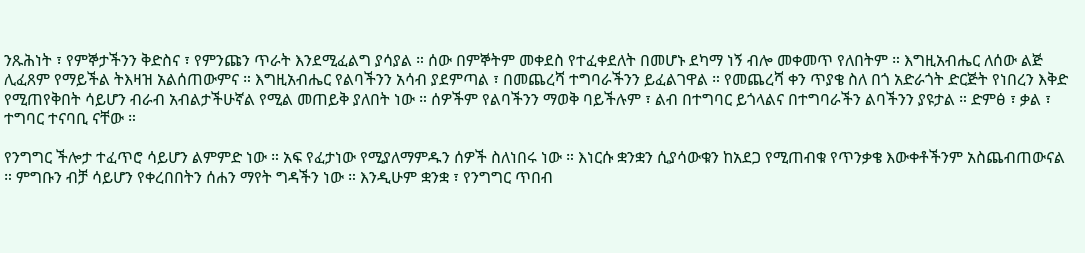ንጹሕነት ፣ የምኞታችንን ቅድስና ፣ የምንጩን ጥራት እንደሚፈልግ ያሳያል ። ሰው በምኞትም መቀደስ የተፈቀደለት በመሆኑ ደካማ ነኝ ብሎ መቀመጥ የለበትም ። እግዚአብሔር ለሰው ልጅ ሊፈጸም የማይችል ትእዛዝ አልሰጠውምና ። እግዚአብሔር የልባችንን አሳብ ያደምጣል ፣ በመጨረሻ ተግባራችንን ይፈልገዋል ። የመጨረሻ ቀን ጥያቄ ስለ በጎ አድራጎት ድርጅት የነበረን እቅድ የሚጠየቅበት ሳይሆን ብራብ አብልታችሁኛል የሚል መጠይቅ ያለበት ነው ። ሰዎችም የልባችንን ማወቅ ባይችሉም ፣ ልብ በተግባር ይጎላልና በተግባራችን ልባችንን ያዩታል ። ድምፅ ፣ ቃል ፣ ተግባር ተናባቢ ናቸው ።

የንግግር ችሎታ ተፈጥሮ ሳይሆን ልምምድ ነው ። አፍ የፈታነው የሚያለማምዱን ሰዎች ስለነበሩ ነው ። እነርሱ ቋንቋን ሲያሳውቁን ከአደጋ የሚጠብቁ የጥንቃቄ እውቀቶችንም አስጨብጠውናል ። ምግቡን ብቻ ሳይሆን የቀረበበትን ሰሐን ማየት ግዳችን ነው ። እንዲሁም ቋንቋ ፣ የንግግር ጥበብ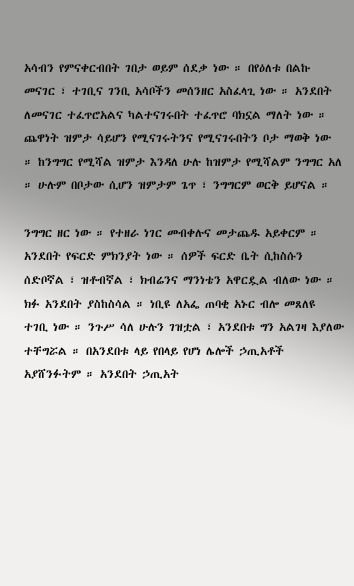አሳብን የምናቀርብበት ገበታ ወይም ሰደቃ ነው ። በየዕለቱ በልኩ መናገር ፣ ተገቢና ገንቢ አሳቦችን መሰንዘር አስፈላጊ ነው ። አንደበት ለመናገር ተፈጥሮአልና ካልተናገሩበት ተፈጥሮ ባክኗል ማለት ነው ። ጨዋነት ዝምታ ሳይሆን የሚናገሩትንና የሚናገሩበትን ቦታ ማወቅ ነው ። ከንግግር የሚሻል ዝምታ እንዳለ ሁሉ ከዝምታ የሚሻልም ንግግር አለ ። ሁሉም በቦታው ሲሆን ዝምታም ጌጥ ፣ ንግግርም ወርቅ ይሆናል ።

ንግግር ዘር ነው ። የተዘራ ነገር መብቀሉና መታጨዱ አይቀርም ። አንደበት የፍርድ ምክንያት ነው ። ሰዎች ፍርድ ቤት ሲከስሱን ሰድቦኛል ፣ ዝቶብኛል ፣ ክብሬንና ማንነቴን አዋርዷል ብለው ነው ። ክፉ አንደበት ያስከስሳል ። ነቢዩ ለአፌ ጠባቂ አኑር ብሎ መጸለዩ ተገቢ ነው ። ንጉሥ ሳለ ሁሉን ገዝቷል ፣ አንደበቱ ግን አልገዛ እያለው ተቸግሯል ። በአንደበቱ ላይ የበላይ የሆነ ሌሎች ኃጢአቶች አያሸንፉትም ። አንደበት ኃጢአት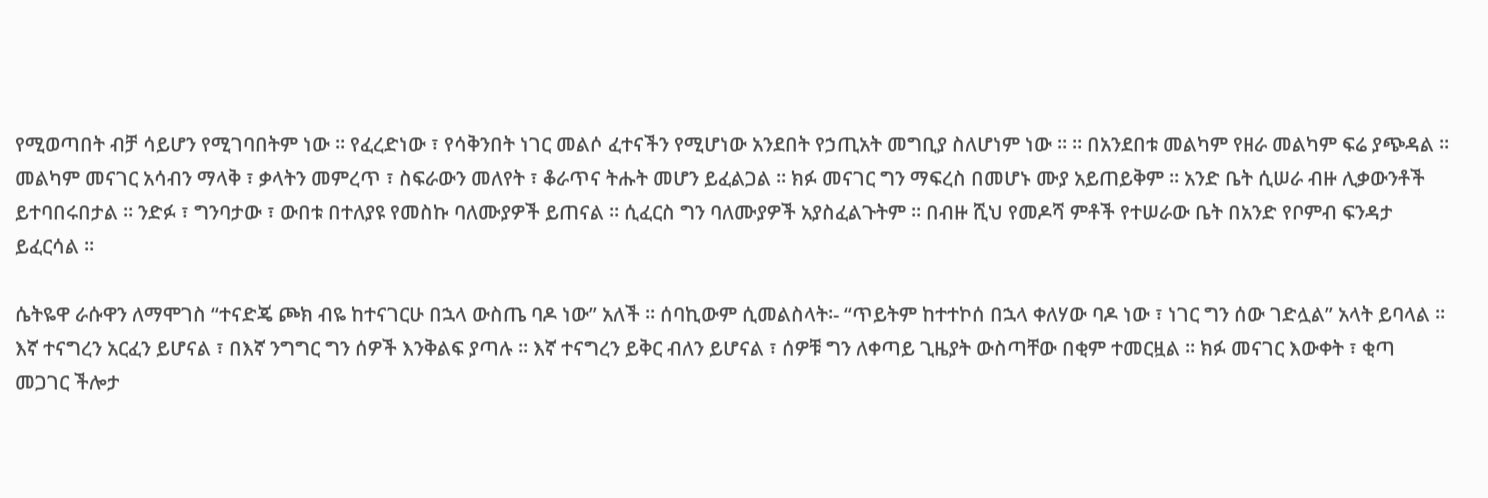የሚወጣበት ብቻ ሳይሆን የሚገባበትም ነው ። የፈረድነው ፣ የሳቅንበት ነገር መልሶ ፈተናችን የሚሆነው አንደበት የኃጢአት መግቢያ ስለሆነም ነው ። ። በአንደበቱ መልካም የዘራ መልካም ፍሬ ያጭዳል ። መልካም መናገር አሳብን ማላቅ ፣ ቃላትን መምረጥ ፣ ስፍራውን መለየት ፣ ቆራጥና ትሑት መሆን ይፈልጋል ። ክፉ መናገር ግን ማፍረስ በመሆኑ ሙያ አይጠይቅም ። አንድ ቤት ሲሠራ ብዙ ሊቃውንቶች ይተባበሩበታል ። ንድፉ ፣ ግንባታው ፣ ውበቱ በተለያዩ የመስኩ ባለሙያዎች ይጠናል ። ሲፈርስ ግን ባለሙያዎች አያስፈልጉትም ። በብዙ ሺህ የመዶሻ ምቶች የተሠራው ቤት በአንድ የቦምብ ፍንዳታ ይፈርሳል ።

ሴትዬዋ ራሱዋን ለማሞገስ “ተናድጄ ጮክ ብዬ ከተናገርሁ በኋላ ውስጤ ባዶ ነው” አለች ። ሰባኪውም ሲመልስላት፡- “ጥይትም ከተተኮሰ በኋላ ቀለሃው ባዶ ነው ፣ ነገር ግን ሰው ገድሏል” አላት ይባላል ። እኛ ተናግረን አርፈን ይሆናል ፣ በእኛ ንግግር ግን ሰዎች እንቅልፍ ያጣሉ ። እኛ ተናግረን ይቅር ብለን ይሆናል ፣ ሰዎቹ ግን ለቀጣይ ጊዜያት ውስጣቸው በቂም ተመርዟል ። ክፉ መናገር እውቀት ፣ ቂጣ መጋገር ችሎታ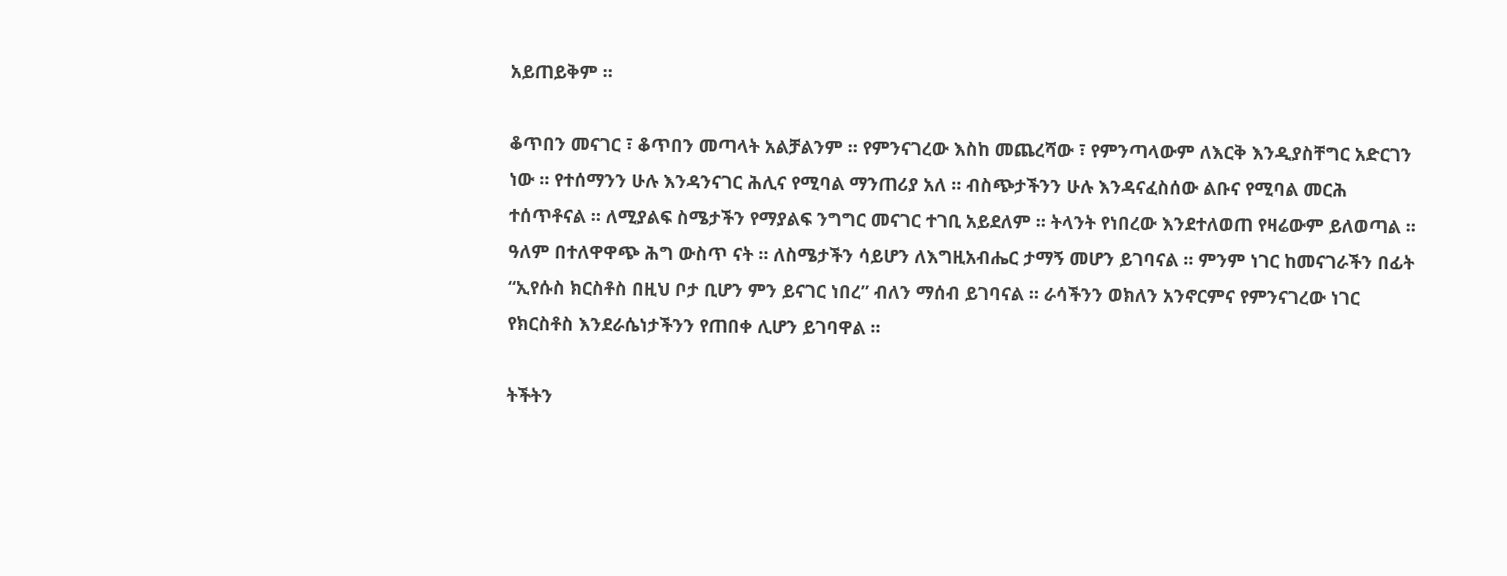አይጠይቅም ።

ቆጥበን መናገር ፣ ቆጥበን መጣላት አልቻልንም ። የምንናገረው እስከ መጨረሻው ፣ የምንጣላውም ለእርቅ እንዲያስቸግር አድርገን ነው ። የተሰማንን ሁሉ እንዳንናገር ሕሊና የሚባል ማንጠሪያ አለ ። ብስጭታችንን ሁሉ እንዳናፈስሰው ልቡና የሚባል መርሕ ተሰጥቶናል ። ለሚያልፍ ስሜታችን የማያልፍ ንግግር መናገር ተገቢ አይደለም ። ትላንት የነበረው እንደተለወጠ የዛሬውም ይለወጣል ። ዓለም በተለዋዋጭ ሕግ ውስጥ ናት ። ለስሜታችን ሳይሆን ለእግዚአብሔር ታማኝ መሆን ይገባናል ። ምንም ነገር ከመናገራችን በፊት “ኢየሱስ ክርስቶስ በዚህ ቦታ ቢሆን ምን ይናገር ነበረ” ብለን ማሰብ ይገባናል ። ራሳችንን ወክለን አንኖርምና የምንናገረው ነገር የክርስቶስ እንደራሴነታችንን የጠበቀ ሊሆን ይገባዋል ።

ትችትን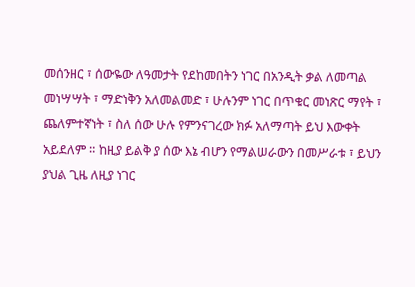መሰንዘር ፣ ሰውዬው ለዓመታት የደከመበትን ነገር በአንዲት ቃል ለመጣል መነሣሣት ፣ ማድነቅን አለመልመድ ፣ ሁሉንም ነገር በጥቁር መነጽር ማየት ፣ ጨለምተኛነት ፣ ስለ ሰው ሁሉ የምንናገረው ክፉ አለማጣት ይህ እውቀት አይደለም ። ከዚያ ይልቅ ያ ሰው እኔ ብሆን የማልሠራውን በመሥራቱ ፣ ይህን ያህል ጊዜ ለዚያ ነገር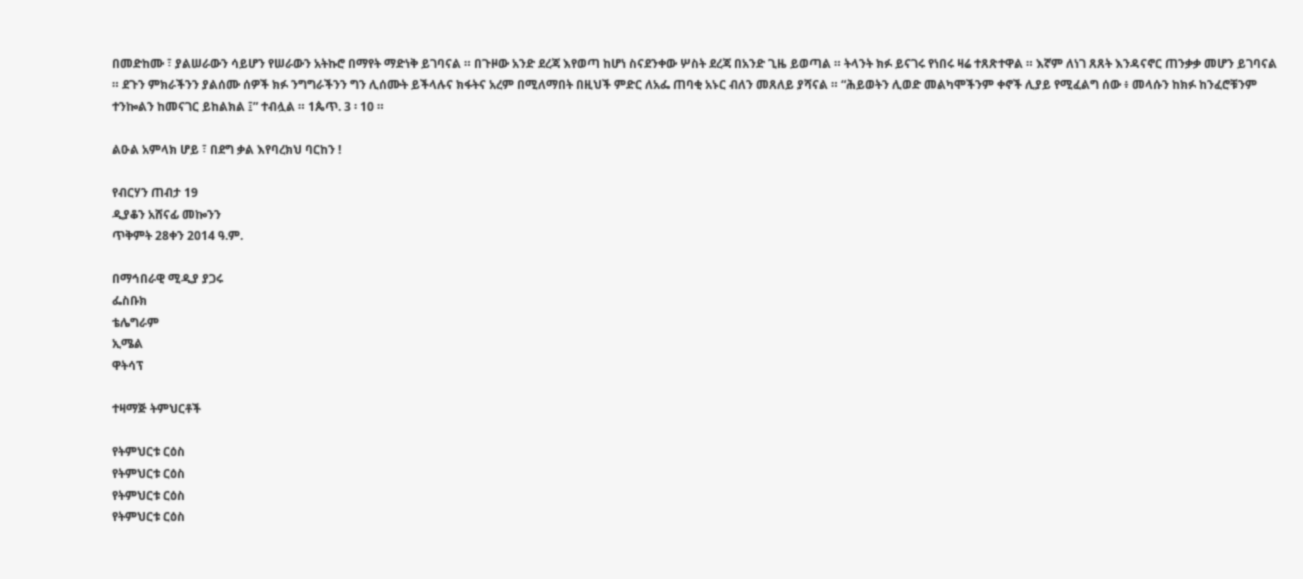በመድከሙ ፣ ያልሠራውን ሳይሆን የሠራውን አትኩሮ በማየት ማድነቅ ይገባናል ። በጉዞው አንድ ደረጃ እየወጣ ከሆነ ስናደንቀው ሦስት ደረጃ በአንድ ጊዜ ይወጣል ። ትላንት ክፉ ይናገሩ የነበሩ ዛሬ ተጸጽተዋል ። እኛም ለነገ ጸጸት እንዳናኖር ጠንቃቃ መሆን ይገባናል ። ደጉን ምክራችንን ያልሰሙ ሰዎች ክፉ ንግግራችንን ግን ሊሰሙት ይችላሉና ክፋትና አረም በሚለማበት በዚህች ምድር ለአፌ ጠባቂ አኑር ብለን መጸለይ ያሻናል ። “ሕይወትን ሊወድ መልካሞችንም ቀኖች ሊያይ የሚፈልግ ሰው ፥ መላሱን ከክፉ ከንፈሮቹንም ተንኰልን ከመናገር ይከልክል ፤” ተብሏል ። 1ጴጥ. 3 ፡ 10 ።

ልዑል አምላክ ሆይ ፣ በደግ ቃል እየባረክህ ባርከን !

የብርሃን ጠብታ 19
ዲያቆን አሸናፊ መኰንን
ጥቅምት 28ቀን 2014 ዓ.ም.

በማኅበራዊ ሚዲያ ያጋሩ
ፌስቡክ
ቴሌግራም
ኢሜል
ዋትሳፕ

ተዛማጅ ትምህርቶች

የትምህርቱ ርዕስ
የትምህርቱ ርዕስ
የትምህርቱ ርዕስ
የትምህርቱ ርዕስ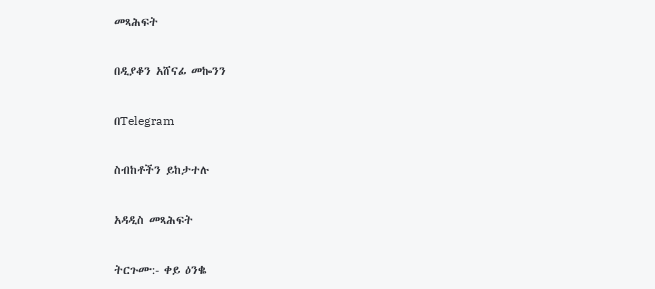መጻሕፍት

በዲያቆን አሸናፊ መኰንን

በTelegram

ስብከቶችን ይከታተሉ

አዳዲስ መጻሕፍት

ትርጉሙ:- ቀይ ዕንቈ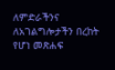ለምድራችንና ለአገልግሎታችን በረከት የሆነ መጽሐፍ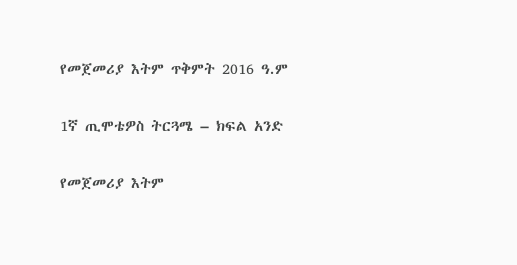የመጀመሪያ እትም ጥቅምት 2016 ዓ.ም

1ኛ ጢሞቴዎስ ትርጓሜ – ክፍል አንድ

የመጀመሪያ እትም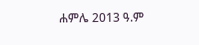ሐምሌ 2013 ዓ.ም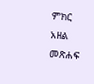ምክር አዘል መጽሐፍ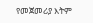የመጀመሪያ እትም